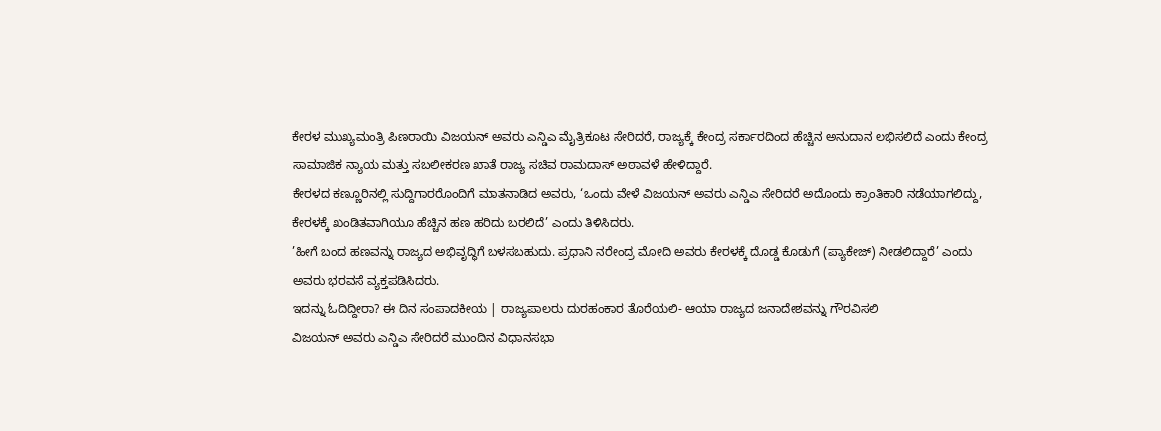ಕೇರಳ ಮುಖ್ಯಮಂತ್ರಿ ಪಿಣರಾಯಿ ವಿಜಯನ್ ಅವರು ಎನ್ಡಿಎ ಮೈತ್ರಿಕೂಟ ಸೇರಿದರೆ, ರಾಜ್ಯಕ್ಕೆ ಕೇಂದ್ರ ಸರ್ಕಾರದಿಂದ ಹೆಚ್ಚಿನ ಅನುದಾನ ಲಭಿಸಲಿದೆ ಎಂದು ಕೇಂದ್ರ ಸಾಮಾಜಿಕ ನ್ಯಾಯ ಮತ್ತು ಸಬಲೀಕರಣ ಖಾತೆ ರಾಜ್ಯ ಸಚಿವ ರಾಮದಾಸ್ ಅಠಾವಳೆ ಹೇಳಿದ್ದಾರೆ.
ಕೇರಳದ ಕಣ್ಣೂರಿನಲ್ಲಿ ಸುದ್ದಿಗಾರರೊಂದಿಗೆ ಮಾತನಾಡಿದ ಅವರು, ‘ಒಂದು ವೇಳೆ ವಿಜಯನ್ ಅವರು ಎನ್ಡಿಎ ಸೇರಿದರೆ ಅದೊಂದು ಕ್ರಾಂತಿಕಾರಿ ನಡೆಯಾಗಲಿದ್ದು, ಕೇರಳಕ್ಕೆ ಖಂಡಿತವಾಗಿಯೂ ಹೆಚ್ಚಿನ ಹಣ ಹರಿದು ಬರಲಿದೆ’ ಎಂದು ತಿಳಿಸಿದರು.
’ಹೀಗೆ ಬಂದ ಹಣವನ್ನು ರಾಜ್ಯದ ಅಭಿವೃದ್ಧಿಗೆ ಬಳಸಬಹುದು. ಪ್ರಧಾನಿ ನರೇಂದ್ರ ಮೋದಿ ಅವರು ಕೇರಳಕ್ಕೆ ದೊಡ್ಡ ಕೊಡುಗೆ (ಪ್ಯಾಕೇಜ್) ನೀಡಲಿದ್ದಾರೆ’ ಎಂದು ಅವರು ಭರವಸೆ ವ್ಯಕ್ತಪಡಿಸಿದರು.
ಇದನ್ನು ಓದಿದ್ದೀರಾ? ಈ ದಿನ ಸಂಪಾದಕೀಯ | ರಾಜ್ಯಪಾಲರು ದುರಹಂಕಾರ ತೊರೆಯಲಿ- ಆಯಾ ರಾಜ್ಯದ ಜನಾದೇಶವನ್ನು ಗೌರವಿಸಲಿ
ವಿಜಯನ್ ಅವರು ಎನ್ಡಿಎ ಸೇರಿದರೆ ಮುಂದಿನ ವಿಧಾನಸಭಾ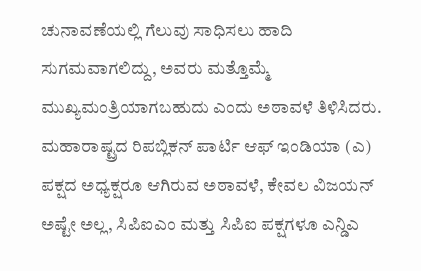ಚುನಾವಣೆಯಲ್ಲಿ ಗೆಲುವು ಸಾಧಿಸಲು ಹಾದಿ ಸುಗಮವಾಗಲಿದ್ದು, ಅವರು ಮತ್ತೊಮ್ಮೆ ಮುಖ್ಯಮಂತ್ರಿಯಾಗಬಹುದು ಎಂದು ಅಠಾವಳೆ ತಿಳಿಸಿದರು.
ಮಹಾರಾಷ್ಟ್ರದ ರಿಪಬ್ಲಿಕನ್ ಪಾರ್ಟಿ ಆಫ್ ಇಂಡಿಯಾ (ಎ) ಪಕ್ಷದ ಅಧ್ಯಕ್ಷರೂ ಆಗಿರುವ ಅಠಾವಳೆ, ಕೇವಲ ವಿಜಯನ್ ಅಷ್ಟೇ ಅಲ್ಲ, ಸಿಪಿಐಎಂ ಮತ್ತು ಸಿಪಿಐ ಪಕ್ಷಗಳೂ ಎನ್ಡಿಎ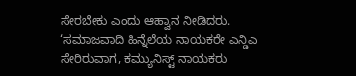ಸೇರಬೇಕು ಎಂದು ಆಹ್ವಾನ ನೀಡಿದರು.
‘ಸಮಾಜವಾದಿ ಹಿನ್ನೆಲೆಯ ನಾಯಕರೇ ಎನ್ಡಿಎ ಸೇರಿರುವಾಗ, ಕಮ್ಯುನಿಸ್ಟ್ ನಾಯಕರು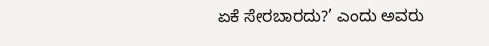ಏಕೆ ಸೇರಬಾರದು?’ ಎಂದು ಅವರು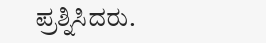ಪ್ರಶ್ನಿಸಿದರು.